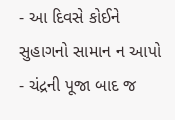- આ દિવસે કોઈને સુહાગનો સામાન ન આપો
- ચંદ્રની પૂજા બાદ જ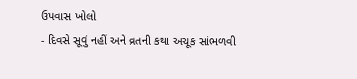ઉપવાસ ખોલો
- દિવસે સૂવું નહીં અને વ્રતની કથા અચૂક સાંભળવી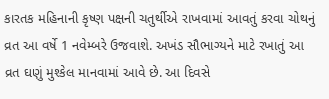કારતક મહિનાની કૃષ્ણ પક્ષની ચતુર્થીએ રાખવામાં આવતું કરવા ચોથનું વ્રત આ વર્ષે 1 નવેમ્બરે ઉજવાશે. અખંડ સૌભાગ્યને માટે રખાતું આ વ્રત ઘણું મુશ્કેલ માનવામાં આવે છે. આ દિવસે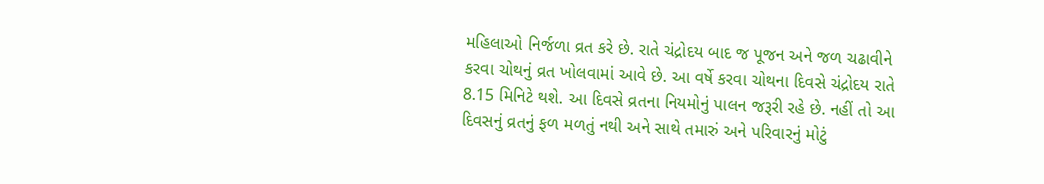મહિલાઓ નિર્જળા વ્રત કરે છે. રાતે ચંદ્રોદય બાદ જ પૂજન અને જળ ચઢાવીને કરવા ચોથનું વ્રત ખોલવામાં આવે છે. આ વર્ષે કરવા ચોથના દિવસે ચંદ્રોદય રાતે 8.15 મિનિટે થશે. આ દિવસે વ્રતના નિયમોનું પાલન જરૂરી રહે છે. નહીં તો આ દિવસનું વ્રતનું ફળ મળતું નથી અને સાથે તમારું અને પરિવારનું મોટું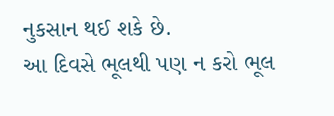નુકસાન થઈ શકે છે.
આ દિવસે ભૂલથી પણ ન કરો ભૂલ